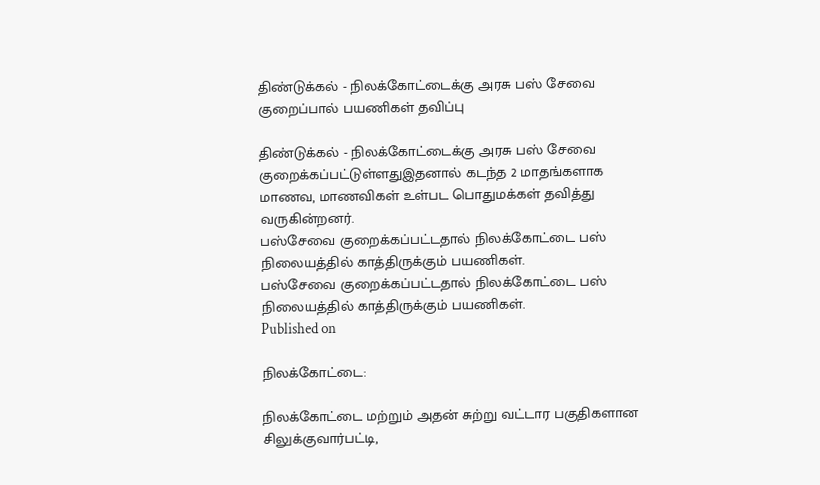திண்டுக்கல் - நிலக்கோட்டைக்கு அரசு பஸ் சேவை குறைப்பால் பயணிகள் தவிப்பு

திண்டுக்கல் - நிலக்கோட்டைக்கு அரசு பஸ் சேவை குறைக்கப்பட்டுள்ளதுஇதனால் கடந்த 2 மாதங்களாக மாணவ, மாணவிகள் உள்பட பொதுமக்கள் தவித்து வருகின்றனர்.
பஸ்சேவை குறைக்கப்பட்டதால் நிலக்கோட்டை பஸ் நிலையத்தில் காத்திருக்கும் பயணிகள்.
பஸ்சேவை குறைக்கப்பட்டதால் நிலக்கோட்டை பஸ் நிலையத்தில் காத்திருக்கும் பயணிகள்.
Published on

நிலக்கோட்டை:

நிலக்கோட்டை மற்றும் அதன் சுற்று வட்டார பகுதிகளான சிலுக்குவார்பட்டி,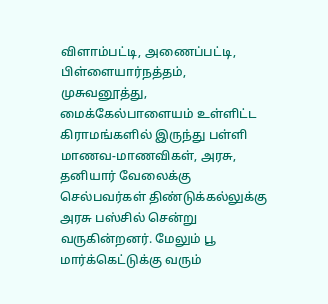விளாம்பட்டி, அணைப்பட்டி, பிள்ளையார்நத்தம், முசுவனூத்து, மைக்கேல்பாளையம் உள்ளிட்ட கிராமங்களில் இருந்து பள்ளி மாணவ-மாணவிகள், அரசு, தனியார் வேலைக்கு செல்பவர்கள் திண்டுக்கல்லுக்கு அரசு பஸ்சில் சென்று வருகின்றனர். மேலும் பூ மார்க்கெட்டுக்கு வரும்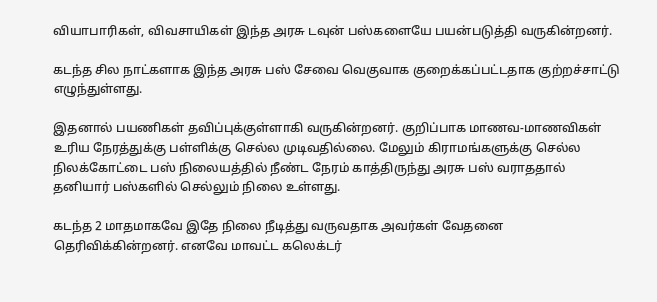வியாபாரிகள், விவசாயிகள் இந்த அரசு டவுன் பஸ்களையே பயன்படுத்தி வருகின்றனர்.

கடந்த சில நாட்களாக இந்த அரசு பஸ் சேவை வெகுவாக குறைக்கப்பட்டதாக குற்றச்சாட்டு எழுந்துள்ளது.

இதனால் பயணிகள் தவிப்புக்குள்ளாகி வருகின்றனர். குறிப்பாக மாணவ-மாணவிகள் உரிய நேரத்துக்கு பள்ளிக்கு செல்ல முடிவதில்லை. மேலும் கிராமங்களுக்கு செல்ல நிலக்கோட்டை பஸ் நிலையத்தில் நீண்ட நேரம் காத்திருந்து அரசு பஸ் வராததால் தனியார் பஸ்களில் செல்லும் நிலை உள்ளது.

கடந்த 2 மாதமாகவே இதே நிலை நீடித்து வருவதாக அவர்கள் வேதனை தெரிவிக்கின்றனர். எனவே மாவட்ட கலெக்டர்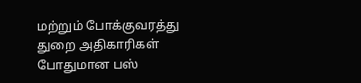மற்றும் போக்குவரத்து துறை அதிகாரிகள் போதுமான பஸ்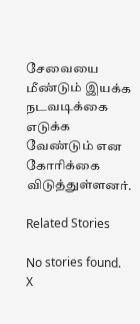சேவையை மீண்டும் இயக்க நடவடிக்கை எடுக்க வேண்டும் என கோரிக்கை விடுத்துள்ளனர்.

Related Stories

No stories found.
X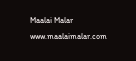Maalai Malar
www.maalaimalar.com